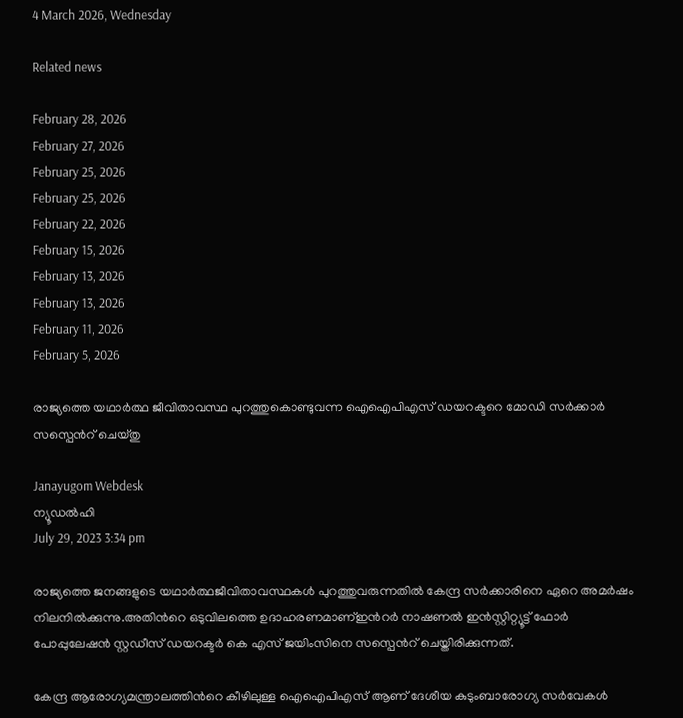4 March 2026, Wednesday

Related news

February 28, 2026
February 27, 2026
February 25, 2026
February 25, 2026
February 22, 2026
February 15, 2026
February 13, 2026
February 13, 2026
February 11, 2026
February 5, 2026

രാജ്യത്തെ യഥാര്‍ത്ഥ ജീവിതാവസ്ഥ പുറത്തുകൊണ്ടുവന്ന ഐഐപിഎസ് ഡയറക്ടറെ മോഡി സര്‍ക്കാര്‍ സസ്പെന്‍റ് ചെയ്തു

Janayugom Webdesk
ന്യൂഡല്‍ഹി
July 29, 2023 3:34 pm

രാജ്യത്തെ ജനങ്ങളുടെ യഥാര്‍ത്ഥജീവിതാവസ്ഥകള്‍ പുറത്തുവരുന്നതില്‍ കേന്ദ്ര സര്‍ക്കാരിനെ ഏറെ അമര്‍ഷം നിലനില്‍ക്കുന്നു.അതിന്‍റെ ഒടുവിലത്തെ ഉദാഹരണമാണ്ഇന്‍റര്‍ നാഷണല്‍ ഇന്‍സ്റ്റിറ്റ്യൂട്ട് ഫോര്‍ പോപ്പുലേഷന്‍ സ്റ്റഡീസ് ഡയറക്ടര്‍ കെ എസ് ജയിംസിനെ സസ്പെന്‍റ് ചെയ്തിരിക്കുന്നത്.

കേന്ദ്ര ആരോഗ്യമന്ത്രാലത്തിന്‍റെ കീഴിലുള്ള ഐഐപിഎസ് ആണ് ദേശീയ കുടുംബാരോഗ്യ സര്‍വേകള്‍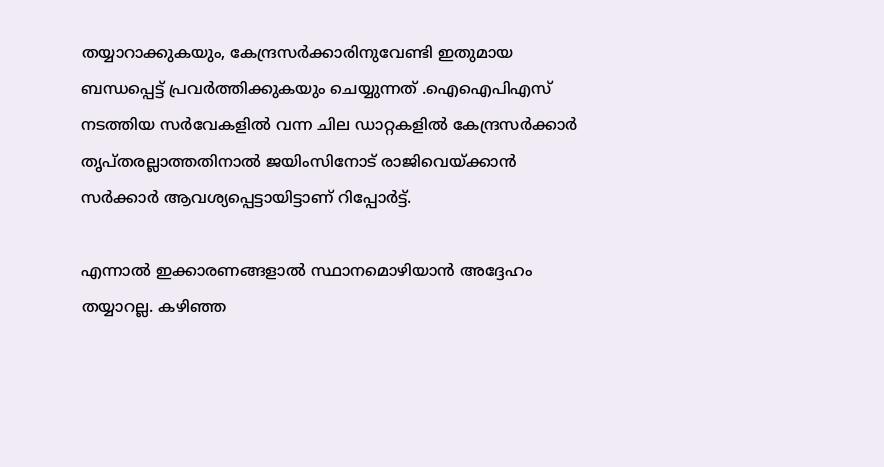തയ്യാറാക്കുകയും, കേന്ദ്രസര്‍ക്കാരിനുവേണ്ടി ഇതുമായ ബന്ധപ്പെട്ട് പ്രവര്‍ത്തിക്കുകയും ചെയ്യുന്നത് .ഐഐപിഎസ് നടത്തിയ സര്‍വേകളി‍ല്‍ വന്ന ചില ഡാറ്റകളില്‍ കേന്ദ്രസര്‍ക്കാര്‍ തൃപ്തരല്ലാത്തതിനാല്‍ ജയിംസിനോട് രാജിവെയ്ക്കാന്‍ സര്‍ക്കാര്‍ ആവശ്യപ്പെട്ടായിട്ടാണ് റിപ്പോര്‍ട്ട്.

എന്നാല്‍ ഇക്കാരണങ്ങളാല്‍ സ്ഥാനമൊഴിയാന്‍ അദ്ദേഹം തയ്യാറല്ല. കഴിഞ്ഞ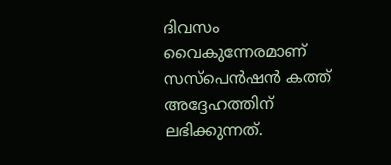ദിവസം വൈകുന്നേരമാണ് സസ്പെന്‍ഷന്‍ കത്ത് അദ്ദേഹത്തിന് ലഭിക്കുന്നത്.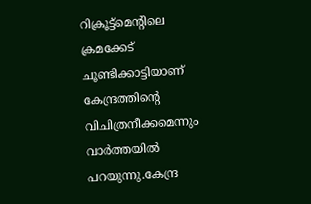റിക്രൂട്ട്മെന്‍റിലെ ക്രമക്കേട് ചൂണ്ടിക്കാട്ടിയാണ് കേന്ദ്രത്തിന്‍റെ വിചിത്രനീക്കമെന്നും വാര്‍ത്തയില്‍ പറയുന്നു.കേന്ദ്ര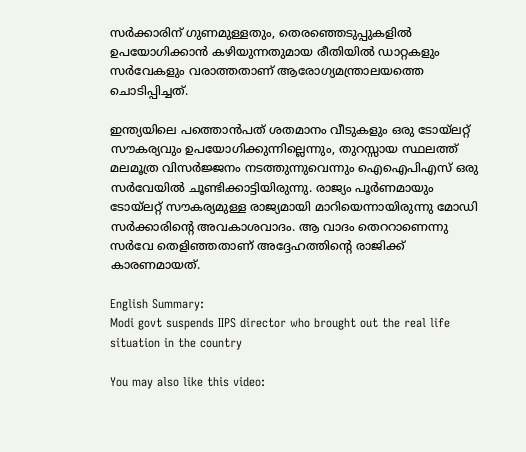സർക്കാരിന്‌ ഗുണമുള്ളതും, തെരഞ്ഞെടുപ്പുകളിൽ ഉപയോഗിക്കാൻ കഴിയുന്നതുമായ രീതിയിൽ ഡാറ്റകളും സർവേകളും വരാത്തതാണ്‌ ആരോഗ്യമന്ത്രാലയത്തെ ചൊടിപ്പിച്ചത്‌.

ഇന്ത്യയിലെ പത്തൊൻപത് ശതമാനം വീടുകളും ഒരു ടോയ്‌ലറ്റ് സൗകര്യവും ഉപയോഗിക്കുന്നില്ലെന്നും, തുറസ്സായ സ്ഥലത്ത്‌ മലമൂത്ര വിസർജ്ജനം നടത്തുന്നുവെന്നും ഐഐപിഎസ് ഒരു സർവേയിൽ ചൂണ്ടിക്കാട്ടിയിരുന്നു. രാജ്യം പൂർണമായും ടോയ്‌ലറ്റ്‌ സൗകര്യമുള്ള രാജ്യമായി മാറിയെന്നായിരുന്നു മോഡി സർക്കാരിന്റെ അവകാശവാദം. ആ വാദം തെററാണെന്നു സര്‍വേ തെളിഞ്ഞതാണ് അദ്ദേഹത്തിന്‍റെ രാജിക്ക് കാരണമായത്.

English Summary:
Modi govt suspends IIPS director who brought out the real life situation in the country

You may also like this video: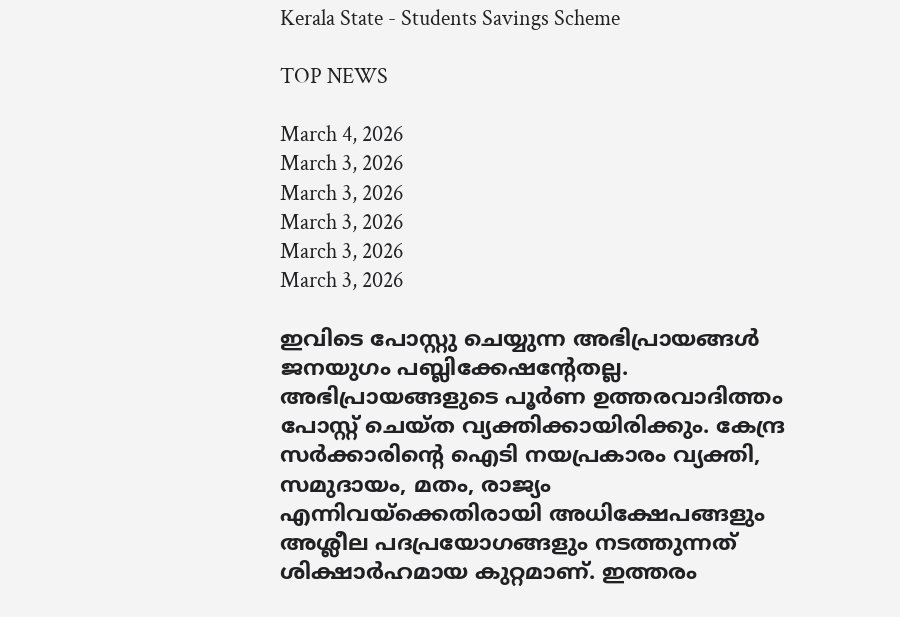Kerala State - Students Savings Scheme

TOP NEWS

March 4, 2026
March 3, 2026
March 3, 2026
March 3, 2026
March 3, 2026
March 3, 2026

ഇവിടെ പോസ്റ്റു ചെയ്യുന്ന അഭിപ്രായങ്ങള്‍ ജനയുഗം പബ്ലിക്കേഷന്റേതല്ല. അഭിപ്രായങ്ങളുടെ പൂര്‍ണ ഉത്തരവാദിത്തം പോസ്റ്റ് ചെയ്ത വ്യക്തിക്കായിരിക്കും. കേന്ദ്ര സര്‍ക്കാരിന്റെ ഐടി നയപ്രകാരം വ്യക്തി, സമുദായം, മതം, രാജ്യം എന്നിവയ്‌ക്കെതിരായി അധിക്ഷേപങ്ങളും അശ്ലീല പദപ്രയോഗങ്ങളും നടത്തുന്നത് ശിക്ഷാര്‍ഹമായ കുറ്റമാണ്. ഇത്തരം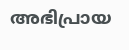അഭിപ്രായ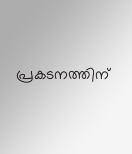പ്രകടനത്തിന്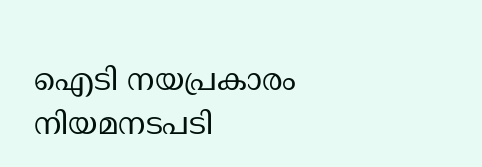ഐടി നയപ്രകാരം നിയമനടപടി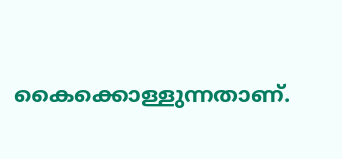കൈക്കൊള്ളുന്നതാണ്.